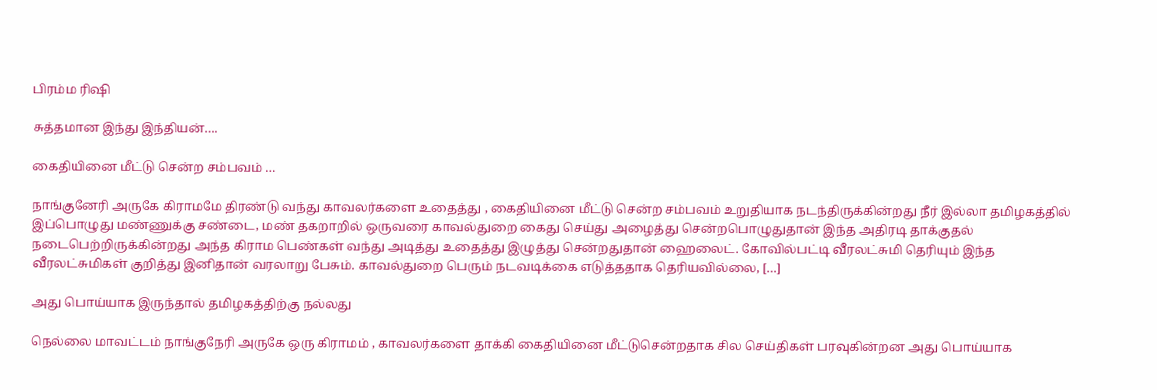பிரம்ம ரிஷி

சுத்தமான இந்து இந்தியன்….

கைதியினை மீட்டு சென்ற சம்பவம் …

நாங்குனேரி அருகே கிராமமே திரண்டு வந்து காவலர்களை உதைத்து , கைதியினை மீட்டு சென்ற சம்பவம் உறுதியாக நடந்திருக்கின்றது நீர் இல்லா தமிழகத்தில் இப்பொழுது மண்ணுக்கு சண்டை, மண் தகறாறில் ஒருவரை காவல்துறை கைது செய்து அழைத்து சென்றபொழுதுதான் இந்த அதிரடி தாக்குதல் நடைபெற்றிருக்கின்றது அந்த கிராம பெண்கள் வந்து அடித்து உதைத்து இழுத்து சென்றதுதான் ஹைலைட். கோவில்பட்டி வீரலட்சுமி தெரியும் இந்த வீரலட்சுமிகள் குறித்து இனிதான் வரலாறு பேசும். காவல்துறை பெரும் நடவடிக்கை எடுத்ததாக தெரியவில்லை, […]

அது பொய்யாக இருந்தால் தமிழகத்திற்கு நல்லது

நெல்லை மாவட்டம் நாங்குநேரி அருகே ஒரு கிராமம் , காவலர்களை தாக்கி கைதியினை மீட்டுசென்றதாக சில செய்திகள் பரவுகின்றன‌ அது பொய்யாக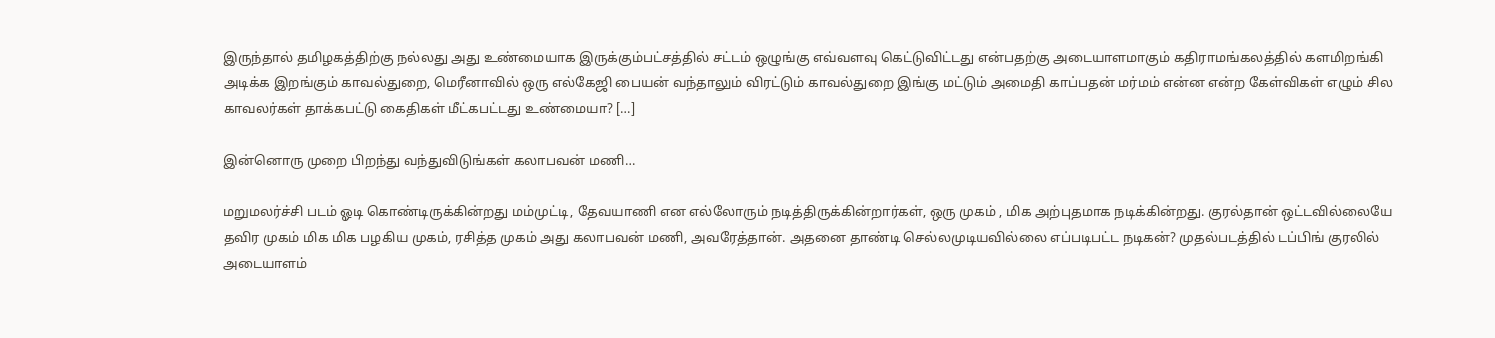இருந்தால் தமிழகத்திற்கு நல்லது அது உண்மையாக இருக்கும்பட்சத்தில் சட்டம் ஒழுங்கு எவ்வளவு கெட்டுவிட்டது என்பதற்கு அடையாளமாகும் கதிராமங்கலத்தில் களமிறங்கி அடிக்க இறங்கும் காவல்துறை, மெரீனாவில் ஒரு எல்கேஜி பையன் வந்தாலும் விரட்டும் காவல்துறை இங்கு மட்டும் அமைதி காப்பதன் மர்மம் என்ன என்ற கேள்விகள் எழும் சில காவலர்கள் தாக்கபட்டு கைதிகள் மீட்கபட்டது உண்மையா? […]

இன்னொரு முறை பிறந்து வந்துவிடுங்கள் கலாபவன் மணி…

மறுமலர்ச்சி படம் ஓடி கொண்டிருக்கின்றது மம்முட்டி, தேவயாணி என எல்லோரும் நடித்திருக்கின்றார்கள், ஒரு முகம் , மிக அற்புதமாக நடிக்கின்றது. குரல்தான் ஒட்டவில்லையே தவிர முகம் மிக மிக பழகிய முகம், ரசித்த முகம் அது கலாபவன் மணி, அவரேத்தான். அதனை தாண்டி செல்லமுடியவில்லை எப்படிபட்ட நடிகன்? முதல்படத்தில் டப்பிங் குரலில் அடையாளம்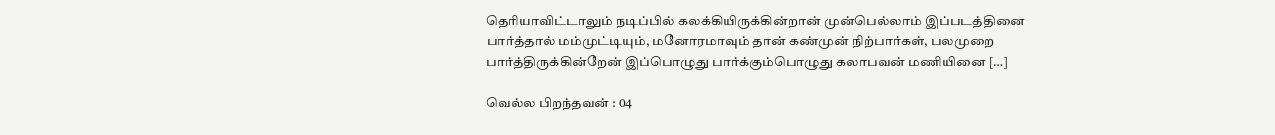தெரியாவிட்டாலும் நடிப்பில் கலக்கியிருக்கின்றான் முன்பெல்லாம் இப்படத்தினை பார்த்தால் மம்முட்டியும், மனோரமாவும் தான் கண்முன் நிற்பார்கள், பலமுறை பார்த்திருக்கின்றேன் இப்பொழுது பார்க்கும்பொழுது கலாபவன் மணியினை […]

வெல்ல பிறந்தவன் : 04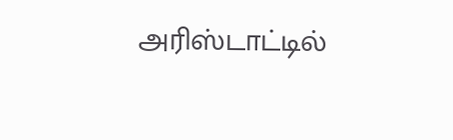அரிஸ்டாட்டில்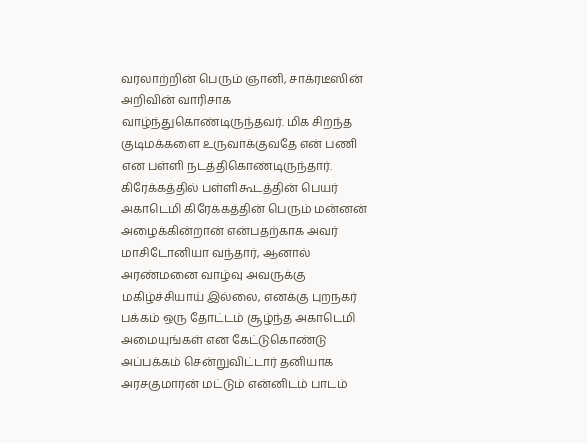வரலாற்றின் பெரும் ஞானி, சாக்ரடீஸின் அறிவின் வாரிசாக வாழ்ந்துகொண்டிருந்தவர். மிக சிறந்த குடிமக்களை உருவாக்குவதே என் பணி என பள்ளி நடத்திகொண்டிருந்தார். கிரேக்கத்தில் பள்ளிகூடத்தின் பெயர் அகாடெமி கிரேக்கத்தின் பெரும் மன்னன் அழைக்கின்றான் என்பதற்காக அவர் மாசிடோனியா வந்தார், ஆனால் அரண்மனை வாழ்வு அவருக்கு மகிழ்ச்சியாய் இல்லை, எனக்கு புறநகர் பக்கம் ஒரு தோட்டம் சூழ்ந்த அகாடெமி அமையுங்கள் என கேட்டுகொண்டு அப்பக்கம் சென்றுவிட்டார் தனியாக அரசகுமாரன் மட்டும் என்னிடம் பாடம்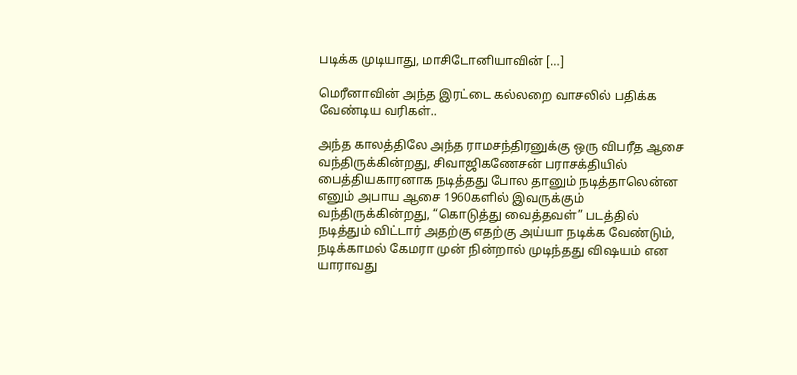படிக்க முடியாது, மாசிடோனியாவின் […]

மெரீனாவின் அந்த இரட்டை கல்லறை வாசலில் பதிக்க வேண்டிய வரிகள்..

அந்த காலத்திலே அந்த ராமசந்திரனுக்கு ஒரு விபரீத ஆசை வந்திருக்கின்றது, சிவாஜிகணேசன் பராசக்தியில் பைத்தியகாரனாக நடித்தது போல தானும் நடித்தாலென்ன எனும் அபாய ஆசை 1960களில் இவருக்கும் வந்திருக்கின்றது, “கொடுத்து வைத்தவள்” படத்தில் நடித்தும் விட்டார் அதற்கு எதற்கு அய்யா நடிக்க வேண்டும், நடிக்காமல் கேமரா முன் நின்றால் முடிந்தது விஷயம் என யாராவது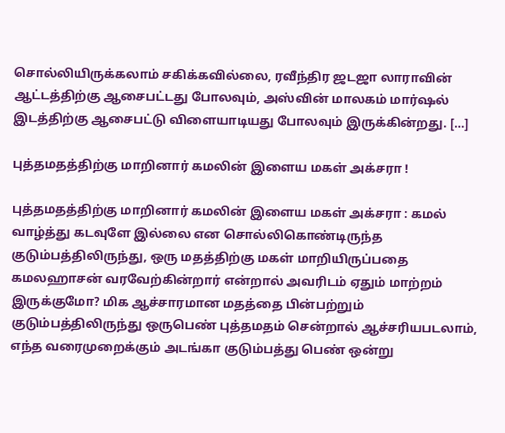சொல்லியிருக்கலாம் சகிக்கவில்லை, ரவீந்திர ஜடஜா லாராவின் ஆட்டத்திற்கு ஆசைபட்டது போலவும், அஸ்வின் மாலகம் மார்ஷல் இடத்திற்கு ஆசைபட்டு விளையாடியது போலவும் இருக்கின்றது. […]

புத்தமதத்திற்கு மாறினார் கமலின் இளைய மகள் அக்சரா !

புத்தமதத்திற்கு மாறினார் கமலின் இளைய மகள் அக்சரா : கமல் வாழ்த்து கடவுளே இல்லை என சொல்லிகொண்டிருந்த குடும்பத்திலிருந்து, ஒரு மதத்திற்கு மகள் மாறியிருப்பதை கமலஹாசன் வரவேற்கின்றார் என்றால் அவரிடம் ஏதும் மாற்றம் இருக்குமோ? மிக ஆச்சாரமான மதத்தை பின்பற்றும் குடும்பத்திலிருந்து ஒருபெண் புத்தமதம் சென்றால் ஆச்சரியபடலாம், எந்த வரைமுறைக்கும் அடங்கா குடும்பத்து பெண் ஒன்று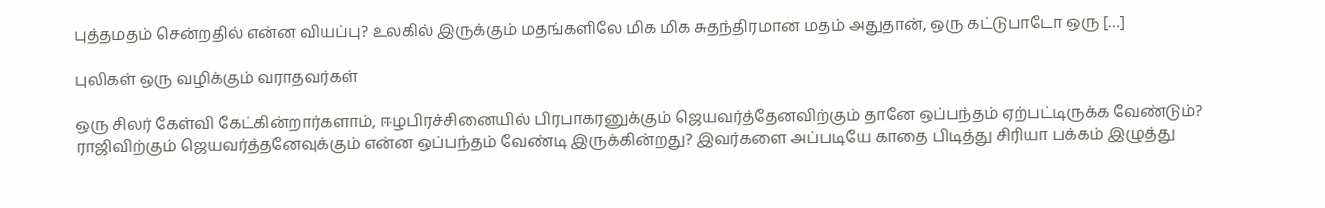புத்தமதம் சென்றதில் என்ன வியப்பு? உலகில் இருக்கும் மதங்களிலே மிக மிக சுதந்திரமான மதம் அதுதான், ஒரு கட்டுபாடோ ஒரு […]

புலிகள் ஒரு வழிக்கும் வராதவர்கள்

ஒரு சிலர் கேள்வி கேட்கின்றார்களாம், ஈழபிரச்சினையில் பிரபாகரனுக்கும் ஜெயவர்த்தேனவிற்கும் தானே ஒப்பந்தம் ஏற்பட்டிருக்க வேண்டும்? ராஜிவிற்கும் ஜெயவர்த்தனேவுக்கும் என்ன ஒப்பந்தம் வேண்டி இருக்கின்றது? இவர்களை அப்படியே காதை பிடித்து சிரியா பக்கம் இழுத்து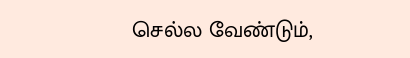செல்ல வேண்டும்,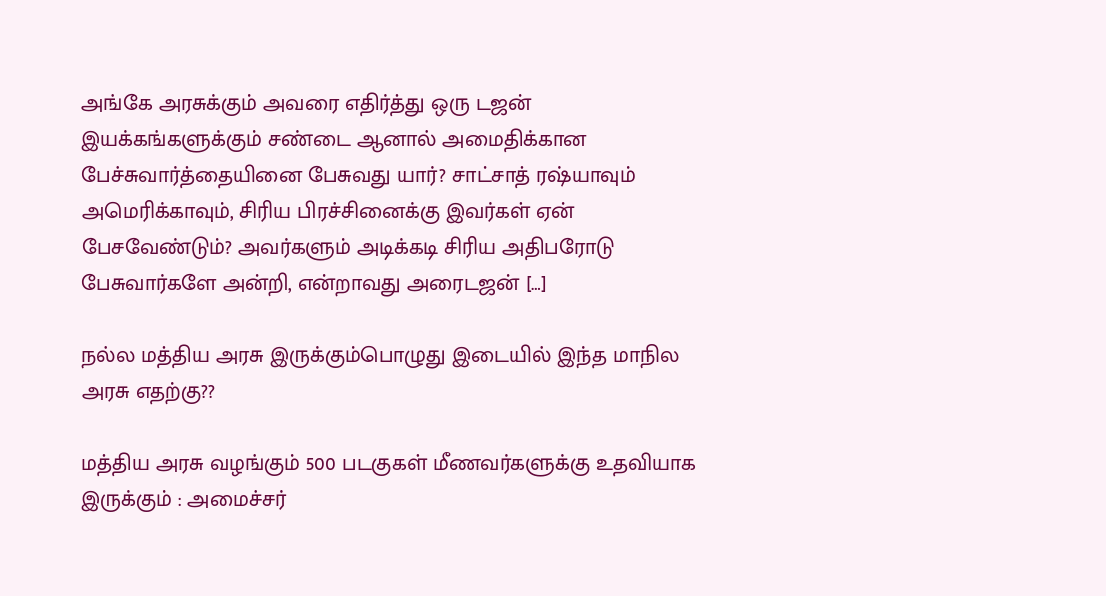அங்கே அரசுக்கும் அவரை எதிர்த்து ஒரு டஜன் இயக்கங்களுக்கும் சண்டை ஆனால் அமைதிக்கான பேச்சுவார்த்தையினை பேசுவது யார்? சாட்சாத் ரஷ்யாவும் அமெரிக்காவும், சிரிய பிரச்சினைக்கு இவர்கள் ஏன் பேசவேண்டும்? அவர்களும் அடிக்கடி சிரிய அதிபரோடு பேசுவார்களே அன்றி, என்றாவது அரைடஜன் […]

நல்ல மத்திய அரசு இருக்கும்பொழுது இடையில் இந்த மாநில அரசு எதற்கு??

மத்திய அரசு வழங்கும் 500 படகுகள் மீணவர்களுக்கு உதவியாக இருக்கும் : அமைச்சர்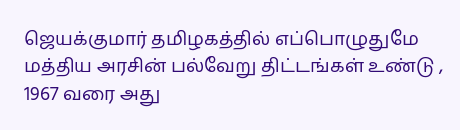ஜெயக்குமார் தமிழகத்தில் எப்பொழுதுமே மத்திய அரசின் பல்வேறு திட்டங்கள் உண்டு , 1967 வரை அது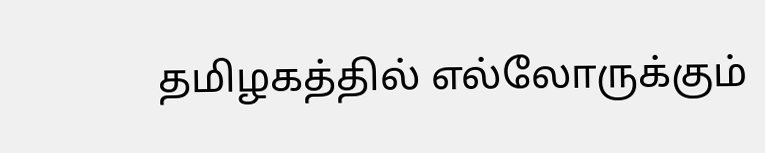தமிழகத்தில் எல்லோருக்கும்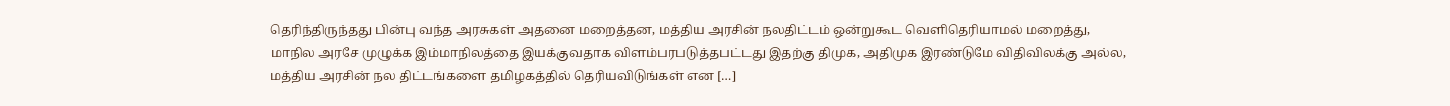தெரிந்திருந்தது பின்பு வந்த அரசுகள் அதனை மறைத்தன, மத்திய அரசின் நலதிட்டம் ஒன்றுகூட வெளிதெரியாமல் மறைத்து, மாநில அரசே முழுக்க இம்மாநிலத்தை இயக்குவதாக விளம்பரபடுத்தபட்டது இதற்கு திமுக, அதிமுக இரண்டுமே விதிவிலக்கு அல்ல, மத்திய அரசின் நல திட்டங்களை தமிழகத்தில் தெரியவிடுங்கள் என […]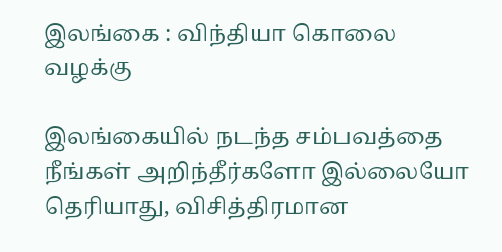இலங்கை : விந்தியா கொலை வழக்கு

இலங்கையில் நடந்த சம்பவத்தை நீங்கள் அறிந்தீர்களோ இல்லையோ தெரியாது, விசித்திரமான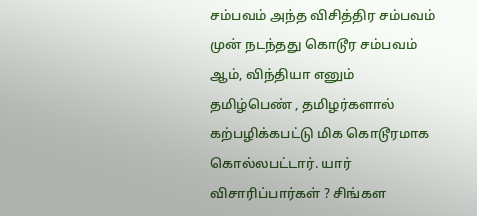சம்பவம் அந்த விசித்திர சம்பவம் முன் நடந்தது கொடூர சம்பவம் ஆம், விந்தியா எனும் தமிழ்பெண் , தமிழர்களால் கற்பழிக்கபட்டு மிக கொடூரமாக கொல்லபட்டார். யார் விசாரிப்பார்கள் ? சிங்கள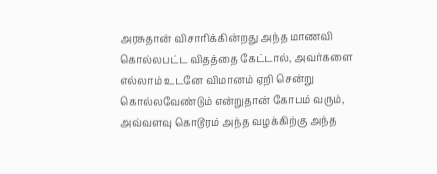அரசுதான் விசாரிக்கின்றது அந்த மாணவி கொல்லபட்ட விதத்தை கேட்டால், அவர்களை எல்லாம் உடனே விமானம் ஏறி சென்று கொல்லவேண்டும் என்றுதான் கோபம் வரும், அவ்வளவு கொடூரம் அந்த வழக்கிற்கு அந்த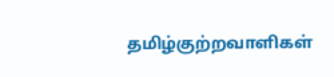தமிழ்குற்றவாளிகள்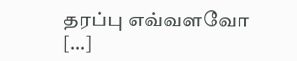தரப்பு எவ்வளவோ […]